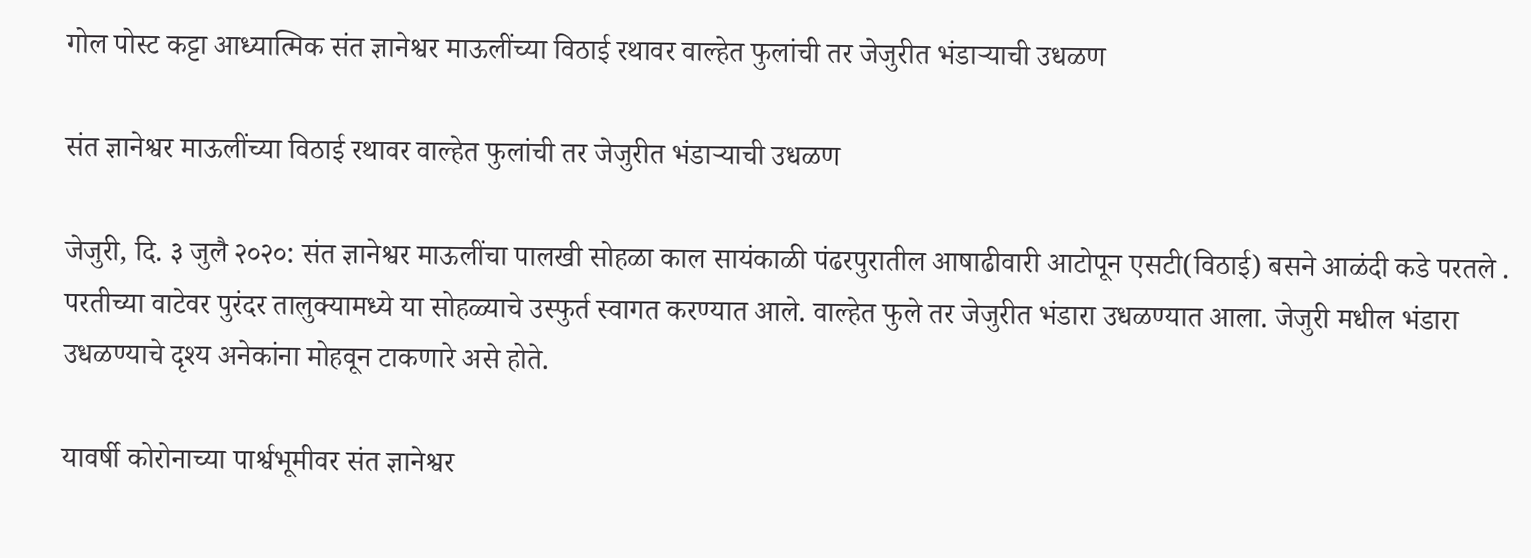गोल पोस्ट कट्टा आध्यात्मिक संत ज्ञानेश्वर माऊलींच्या विठाई रथावर वाल्हेत फुलांची तर जेजुरीत भंडाऱ्याची उधळण

संत ज्ञानेश्वर माऊलींच्या विठाई रथावर वाल्हेत फुलांची तर जेजुरीत भंडाऱ्याची उधळण

जेजुरी, दि. ३ जुलै २०२०: संत ज्ञानेश्वर माऊलींचा पालखी सोहळा काल सायंकाळी पंढरपुरातील आषाढीवारी आटोपून एसटी(विठाई) बसने आळंदी कडे परतले . परतीच्या वाटेवर पुरंदर तालुक्यामध्ये या सोहळ्याचे उस्फुर्त स्वागत करण्यात आले. वाल्हेत फुले तर जेजुरीत भंडारा उधळण्यात आला. जेजुरी मधील भंडारा उधळण्याचे दृश्य अनेकांना मोहवून टाकणारे असे होते.

यावर्षी कोरोनाच्या पार्श्वभूमीवर संत ज्ञानेश्वर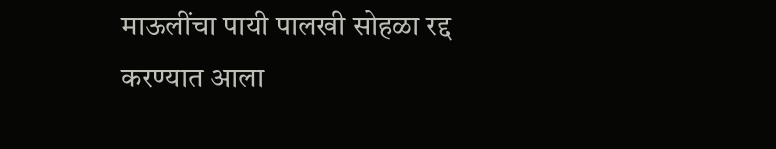माऊलींचा पायी पालखी सोहळा रद्द करण्यात आला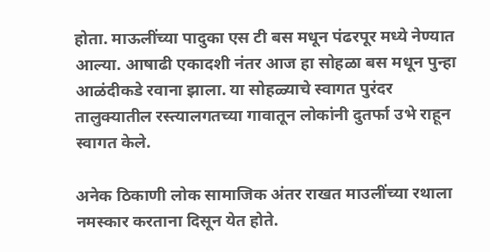होता. माऊलींच्या पादुका एस टी बस मधून पंढरपूर मध्ये नेण्यात आल्या. आषाढी एकादशी नंतर आज हा सोहळा बस मधून पुन्हा आळंदीकडे रवाना झाला. या सोहळ्याचे स्वागत पुरंदर तालुक्यातील रस्त्यालगतच्या गावातून लोकांनी दुतर्फा उभे राहून स्वागत केले.

अनेक ठिकाणी लोक सामाजिक अंतर राखत माउलींच्या रथाला नमस्कार करताना दिसून येत होते.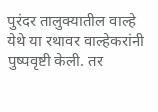पुरंदर तालुक्यातील वाल्हे येथे या रथावर वाल्हेकरांनी पुष्पवृष्टी केली. तर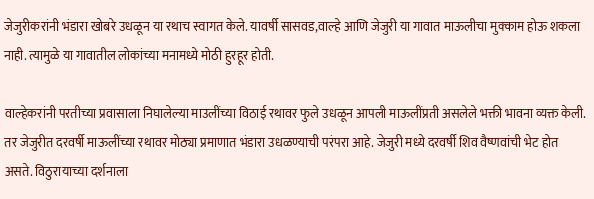जेजुरीकरांनी भंडारा खोबरे उधळून या रथाच स्वागत केले. यावर्षी सासवड,वाल्हे आणि जेजुरी या गावात माऊलीचा मुक्काम होऊ शकला नाही. त्यामुळे या गावातील लोकांच्या मनामध्ये मोठी हुरहूर होती.

वाल्हेकरांनी परतीच्या प्रवासाला निघालेल्या माउलींच्या विठाई रथावर फुले उधळून आपली माऊलींप्रती असलेले भक्ती भावना व्यक्त केली. तर जेजुरीत दरवर्षी माऊलींच्या रथावर मोठ्या प्रमाणात भंडारा उधळण्याची परंपरा आहे. जेजुरी मध्ये दरवर्षी शिव वैष्णवांची भेट होत असते. विठुरायाच्या दर्शनाला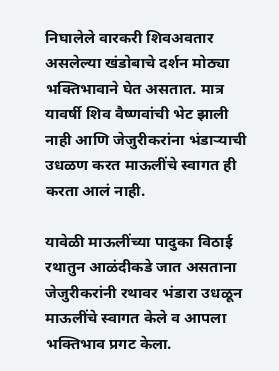निघालेले वारकरी शिवअवतार असलेल्या खंडोबाचे दर्शन मोठ्या भक्तिभावाने घेत असतात. मात्र यावर्षी शिव वैष्णवांची भेट झाली नाही आणि जेजुरीकरांना भंडाऱ्याची उधळण करत माऊलींचे स्वागत ही करता आलं नाही.

यावेळी माऊलींच्या पादुका विठाई रथातुन आळंदीकडे जात असताना जेजुरीकरांनी रथावर भंडारा उधळून माऊलींचे स्वागत केले व आपला भक्तिभाव प्रगट केला.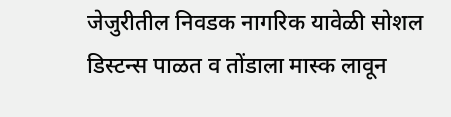जेजुरीतील निवडक नागरिक यावेळी सोशल डिस्टन्स पाळत व तोंडाला मास्क लावून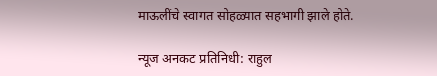माऊलींचे स्वागत सोहळ्यात सहभागी झाले होते.

न्यूज अनकट प्रतिनिधी: राहुल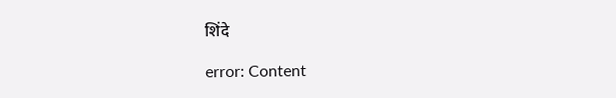शिंदे

error: Content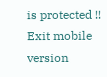is protected !!
Exit mobile version